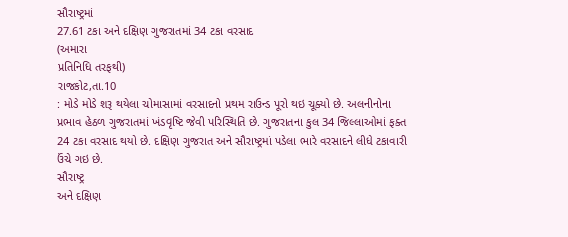સૌરાષ્ટ્રમાં
27.61 ટકા અને દક્ષિણ ગુજરાતમાં 34 ટકા વરસાદ
(અમારા
પ્રતિનિધિ તરફથી)
રાજકોટ,તા.10
: મોડે મોડે શરૂ થયેલા ચોમાસામાં વરસાદનો પ્રથમ રાઉન્ડ પૂરો થઇ ચૂક્યો છે. અલનીનોના
પ્રભાવ હેઠળ ગુજરાતમાં ખંડવૃષ્ટિ જેવી પરિસ્થિતિ છે. ગુજરાતના કુલ 34 જિલ્લાઓમાં ફક્ત
24 ટકા વરસાદ થયો છે. દક્ષિણ ગુજરાત અને સૌરાષ્ટ્રમાં પડેલા ભારે વરસાદને લીધે ટકાવારી
ઉંચે ગઇ છે.
સૌરાષ્ટ્ર
અને દક્ષિણ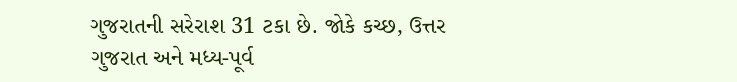ગુજરાતની સરેરાશ 31 ટકા છે. જોકે કચ્છ, ઉત્તર ગુજરાત અને મધ્ય-પૂર્વ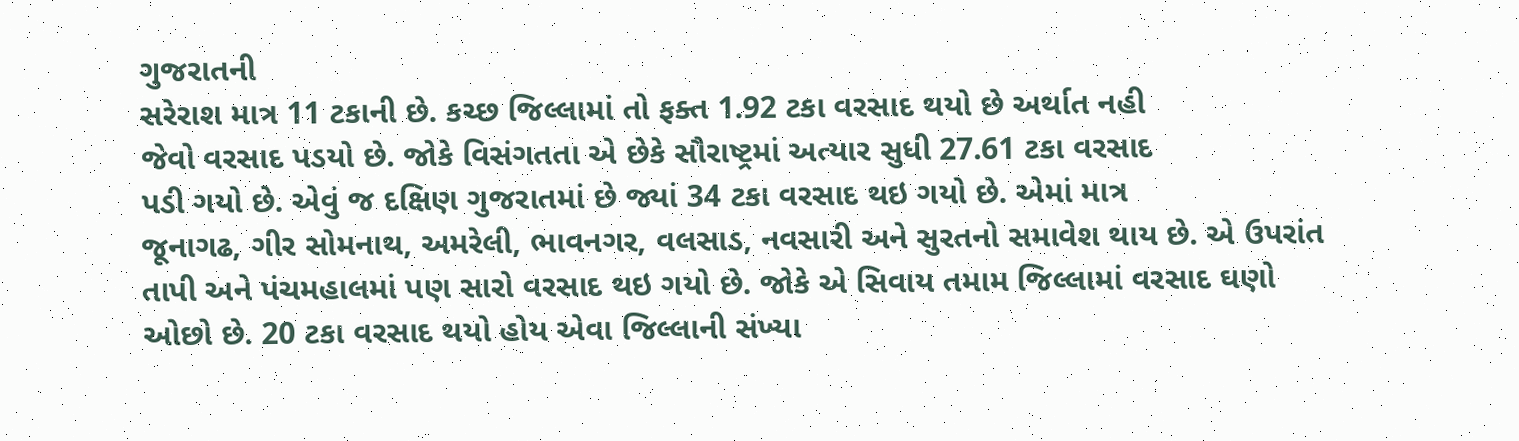ગુજરાતની
સરેરાશ માત્ર 11 ટકાની છે. કચ્છ જિલ્લામાં તો ફક્ત 1.92 ટકા વરસાદ થયો છે અર્થાત નહી
જેવો વરસાદ પડયો છે. જોકે વિસંગતતા એ છેકે સૌરાષ્ટ્રમાં અત્યાર સુધી 27.61 ટકા વરસાદ
પડી ગયો છે. એવું જ દક્ષિણ ગુજરાતમાં છે જ્યાં 34 ટકા વરસાદ થઇ ગયો છે. એમાં માત્ર
જૂનાગઢ, ગીર સોમનાથ, અમરેલી, ભાવનગર, વલસાડ, નવસારી અને સુરતનો સમાવેશ થાય છે. એ ઉપરાંત
તાપી અને પંચમહાલમાં પણ સારો વરસાદ થઇ ગયો છે. જોકે એ સિવાય તમામ જિલ્લામાં વરસાદ ઘણો
ઓછો છે. 20 ટકા વરસાદ થયો હોય એવા જિલ્લાની સંખ્યા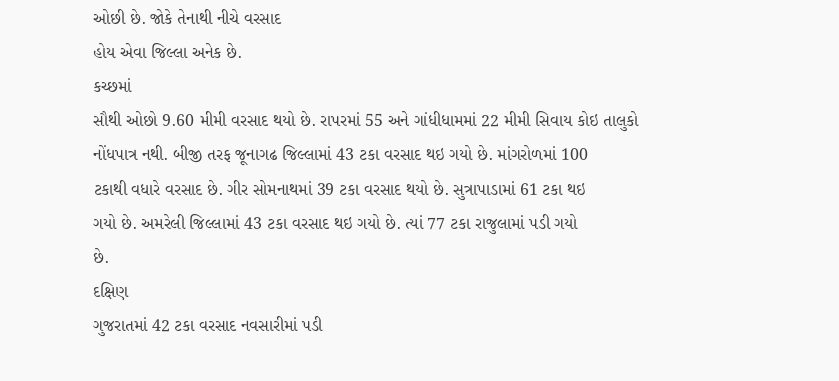ઓછી છે. જોકે તેનાથી નીચે વરસાદ
હોય એવા જિલ્લા અનેક છે.
કચ્છમાં
સૌથી ઓછો 9.60 મીમી વરસાદ થયો છે. રાપરમાં 55 અને ગાંધીધામમાં 22 મીમી સિવાય કોઇ તાલુકો
નોંધપાત્ર નથી. બીજી તરફ જૂનાગઢ જિલ્લામાં 43 ટકા વરસાદ થઇ ગયો છે. માંગરોળમાં 100
ટકાથી વધારે વરસાદ છે. ગીર સોમનાથમાં 39 ટકા વરસાદ થયો છે. સુત્રાપાડામાં 61 ટકા થઇ
ગયો છે. અમરેલી જિલ્લામાં 43 ટકા વરસાદ થઇ ગયો છે. ત્યાં 77 ટકા રાજુલામાં પડી ગયો
છે.
દક્ષિણ
ગુજરાતમાં 42 ટકા વરસાદ નવસારીમાં પડી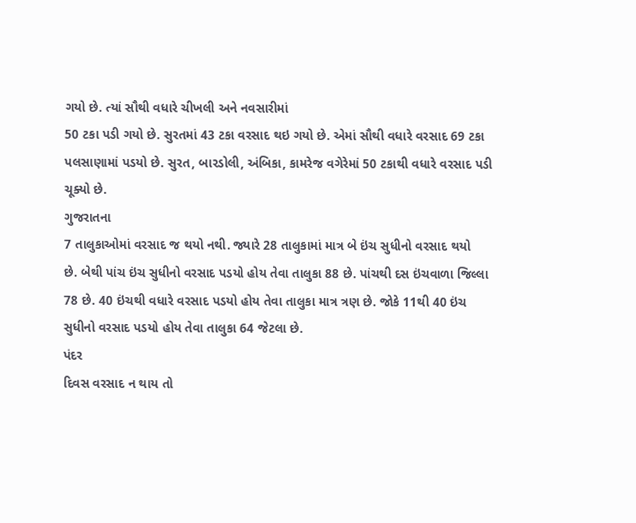ગયો છે. ત્યાં સૌથી વધારે ચીખલી અને નવસારીમાં
50 ટકા પડી ગયો છે. સુરતમાં 43 ટકા વરસાદ થઇ ગયો છે. એમાં સૌથી વધારે વરસાદ 69 ટકા
પલસાણામાં પડયો છે. સુરત, બારડોલી, અંબિકા, કામરેજ વગેરેમાં 50 ટકાથી વધારે વરસાદ પડી
ચૂક્યો છે.
ગુજરાતના
7 તાલુકાઓમાં વરસાદ જ થયો નથી. જ્યારે 28 તાલુકામાં માત્ર બે ઇંચ સુધીનો વરસાદ થયો
છે. બેથી પાંચ ઇંચ સુધીનો વરસાદ પડયો હોય તેવા તાલુકા 88 છે. પાંચથી દસ ઇંચવાળા જિલ્લા
78 છે. 40 ઇંચથી વધારે વરસાદ પડયો હોય તેવા તાલુકા માત્ર ત્રણ છે. જોકે 11થી 40 ઇંચ
સુધીનો વરસાદ પડયો હોય તેવા તાલુકા 64 જેટલા છે.
પંદર
દિવસ વરસાદ ન થાય તો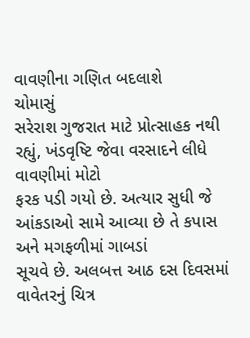વાવણીના ગણિત બદલાશે
ચોમાસું
સરેરાશ ગુજરાત માટે પ્રોત્સાહક નથી રહ્યું, ખંડવૃષ્ટિ જેવા વરસાદને લીધે વાવણીમાં મોટો
ફરક પડી ગયો છે. અત્યાર સુધી જે આંકડાઓ સામે આવ્યા છે તે કપાસ અને મગફળીમાં ગાબડાં
સૂચવે છે. અલબત્ત આઠ દસ દિવસમાં વાવેતરનું ચિત્ર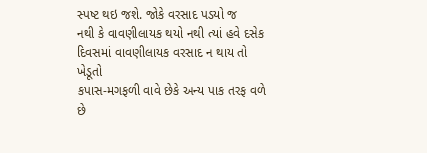સ્પષ્ટ થઇ જશે. જોકે વરસાદ પડયો જ
નથી કે વાવણીલાયક થયો નથી ત્યાં હવે દસેક દિવસમાં વાવણીલાયક વરસાદ ન થાય તો ખેડૂતો
કપાસ-મગફળી વાવે છેકે અન્ય પાક તરફ વળે છે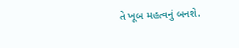તે ખૂબ મહત્વનું બનશે.